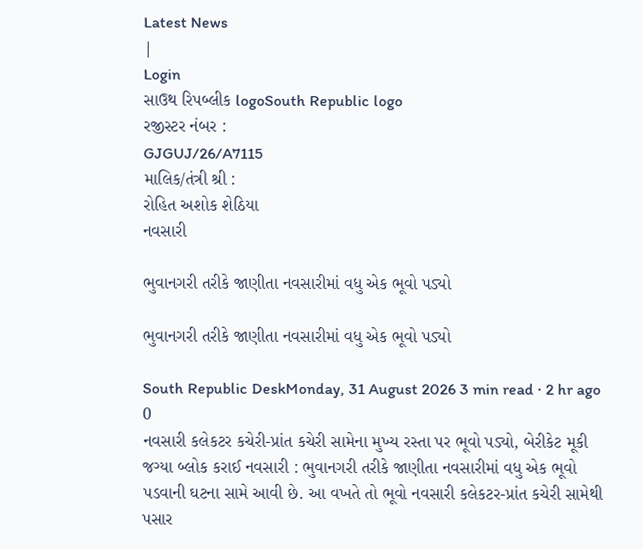Latest News
|
Login
સાઉથ રિપબ્લીક logoSouth Republic logo
રજીસ્ટર નંબર :
GJGUJ/26/A7115
માલિક/તંત્રી શ્રી :
રોહિત અશોક શેઠિયા
નવસારી

ભુવાનગરી તરીકે જાણીતા નવસારીમાં વધુ એક ભૂવો પડ્યો

ભુવાનગરી તરીકે જાણીતા નવસારીમાં વધુ એક ભૂવો પડ્યો

South Republic DeskMonday, 31 August 2026 3 min read · 2 hr ago 0
નવસારી કલેકટર કચેરી-પ્રાંત કચેરી સામેના મુખ્ય રસ્તા પર ભૂવો પડ્યો, બેરીકેટ મૂકી જગ્યા બ્લોક કરાઈ નવસારી : ભુવાનગરી તરીકે જાણીતા નવસારીમાં વધુ એક ભૂવો પડવાની ઘટના સામે આવી છે. આ વખતે તો ભૂવો નવસારી કલેકટર-પ્રાંત કચેરી સામેથી પસાર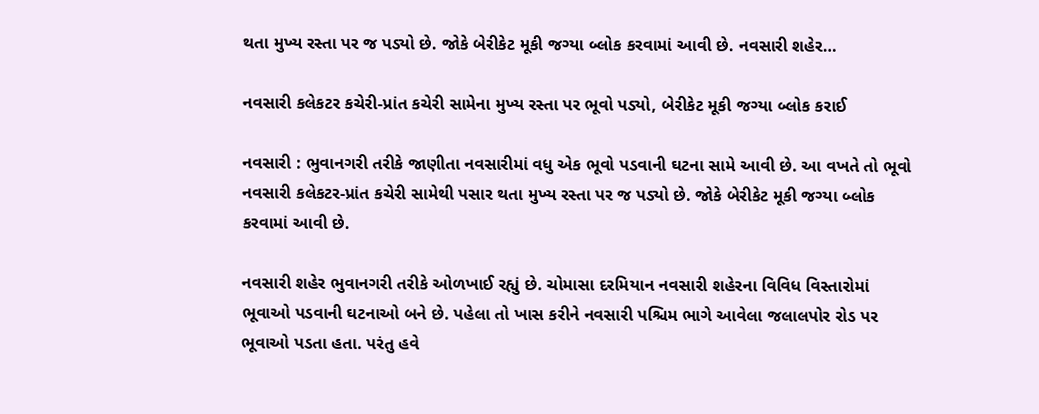થતા મુખ્ય રસ્તા પર જ પડ્યો છે. જોકે બેરીકેટ મૂકી જગ્યા બ્લોક કરવામાં આવી છે. નવસારી શહેર…

નવસારી કલેકટર કચેરી-પ્રાંત કચેરી સામેના મુખ્ય રસ્તા પર ભૂવો પડ્યો, બેરીકેટ મૂકી જગ્યા બ્લોક કરાઈ

નવસારી : ભુવાનગરી તરીકે જાણીતા નવસારીમાં વધુ એક ભૂવો પડવાની ઘટના સામે આવી છે. આ વખતે તો ભૂવો નવસારી કલેકટર-પ્રાંત કચેરી સામેથી પસાર થતા મુખ્ય રસ્તા પર જ પડ્યો છે. જોકે બેરીકેટ મૂકી જગ્યા બ્લોક કરવામાં આવી છે.

નવસારી શહેર ભુવાનગરી તરીકે ઓળખાઈ રહ્યું છે. ચોમાસા દરમિયાન નવસારી શહેરના વિવિધ વિસ્તારોમાં ભૂવાઓ પડવાની ઘટનાઓ બને છે. પહેલા તો ખાસ કરીને નવસારી પશ્ચિમ ભાગે આવેલા જલાલપોર રોડ પર ભૂવાઓ પડતા હતા. પરંતુ હવે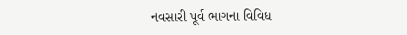નવસારી પૂર્વ ભાગના વિવિધ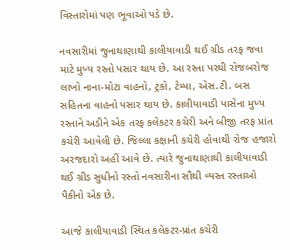વિસ્તારોમાં પણ ભૂવાઓ પડે છે.

નવસારીમાં જુનાથાણાથી કાલીયાવાડી થઈ ગ્રીડ તરફ જવા માટે મુખ્ય રસ્તો પસાર થાય છે. આ રસ્તા પરથી રોજબરોજ લાખો નાના-મોટા વાહનો, ટ્રકો, ટેમ્પા, એસ.ટી. બસ સહિતના વાહનો પસાર થાય છે. કાલીયાવાડી પાસેના મુખ્ય રસ્તાને અડીને એક તરફ કલેકટર કચેરી અને બીજી તરફ પ્રાંત કચેરી આવેલી છે. જિલ્લા કક્ષાની કચેરી હોવાથી રોજ હજારો અરજદારો અહીં આવે છે. ત્યારે જુનાથાણાથી કાલીયાવાડી થઈ ગ્રીડ સુધીનો રસ્તો નવસારીના સૌથી વ્યસ્ત રસ્તાઓ પૈકીનો એક છે.

આજે કાલીયાવાડી સ્થિત કલેકટર-પ્રાંત કચેરી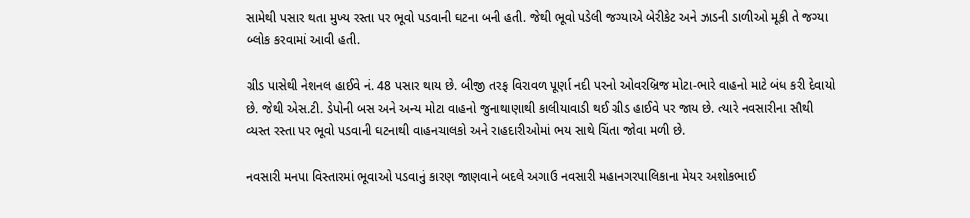સામેથી પસાર થતા મુખ્ય રસ્તા પર ભૂવો પડવાની ઘટના બની હતી. જેથી ભૂવો પડેલી જગ્યાએ બેરીકેટ અને ઝાડની ડાળીઓ મૂકી તે જગ્યા બ્લોક કરવામાં આવી હતી.

ગ્રીડ પાસેથી નેશનલ હાઈવે નં. 48 પસાર થાય છે. બીજી તરફ વિરાવળ પૂર્ણા નદી પરનો ઓવરબ્રિજ મોટા-ભારે વાહનો માટે બંધ કરી દેવાયો છે. જેથી એસ.ટી. ડેપોની બસ અને અન્ય મોટા વાહનો જુનાથાણાથી કાલીયાવાડી થઈ ગ્રીડ હાઈવે પર જાય છે. ત્યારે નવસારીના સૌથી વ્યસ્ત રસ્તા પર ભૂવો પડવાની ઘટનાથી વાહનચાલકો અને રાહદારીઓમાં ભય સાથે ચિંતા જોવા મળી છે.

નવસારી મનપા વિસ્તારમાં ભૂવાઓ પડવાનું કારણ જાણવાને બદલે અગાઉ નવસારી મહાનગરપાલિકાના મેયર અશોકભાઈ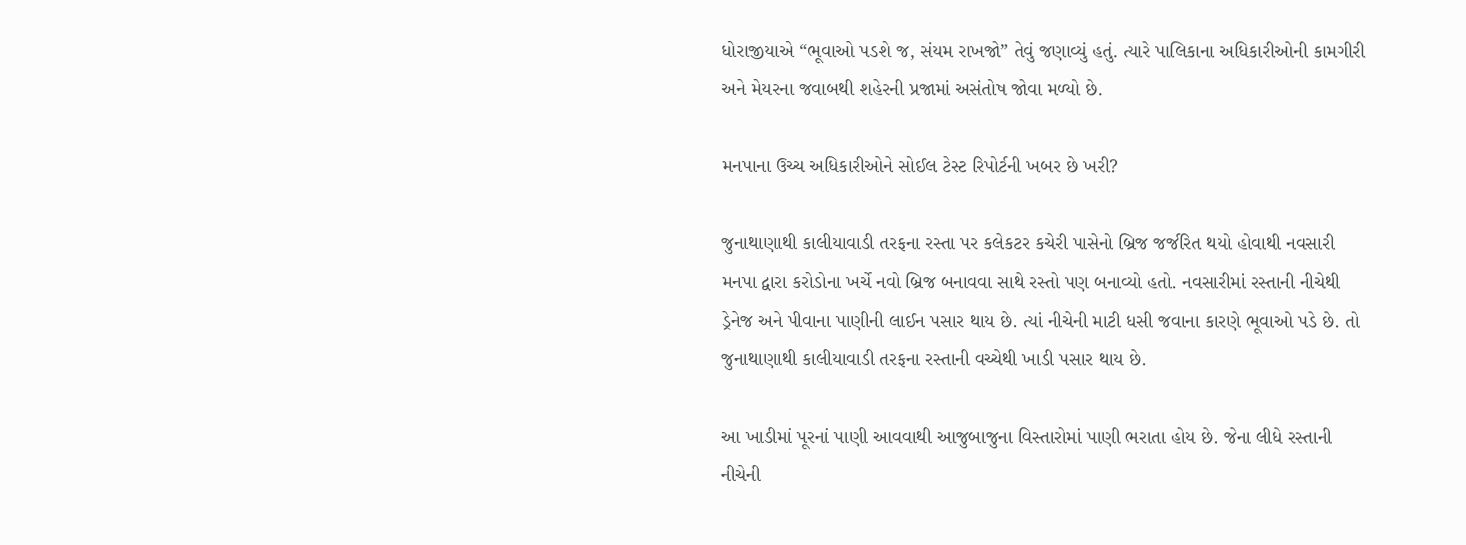ધોરાજીયાએ “ભૂવાઓ પડશે જ, સંયમ રાખજો” તેવું જણાવ્યું હતું. ત્યારે પાલિકાના અધિકારીઓની કામગીરી અને મેયરના જવાબથી શહેરની પ્રજામાં અસંતોષ જોવા મળ્યો છે.

મનપાના ઉચ્ચ અધિકારીઓને સોઈલ ટેસ્ટ રિપોર્ટની ખબર છે ખરી?

જુનાથાણાથી કાલીયાવાડી તરફના રસ્તા પર કલેકટર કચેરી પાસેનો બ્રિજ જર્જરિત થયો હોવાથી નવસારી મનપા દ્વારા કરોડોના ખર્ચે નવો બ્રિજ બનાવવા સાથે રસ્તો પણ બનાવ્યો હતો. નવસારીમાં રસ્તાની નીચેથી ડ્રેનેજ અને પીવાના પાણીની લાઈન પસાર થાય છે. ત્યાં નીચેની માટી ધસી જવાના કારણે ભૂવાઓ પડે છે. તો જુનાથાણાથી કાલીયાવાડી તરફના રસ્તાની વચ્ચેથી ખાડી પસાર થાય છે.

આ ખાડીમાં પૂરનાં પાણી આવવાથી આજુબાજુના વિસ્તારોમાં પાણી ભરાતા હોય છે. જેના લીધે રસ્તાની નીચેની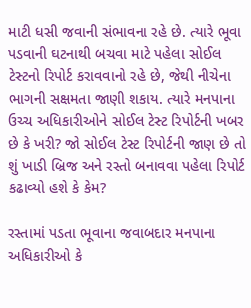માટી ધસી જવાની સંભાવના રહે છે. ત્યારે ભૂવા પડવાની ઘટનાથી બચવા માટે પહેલા સોઈલ ટેસ્ટનો રિપોર્ટ કરાવવાનો રહે છે, જેથી નીચેના ભાગની સક્ષમતા જાણી શકાય. ત્યારે મનપાના ઉચ્ચ અધિકારીઓને સોઈલ ટેસ્ટ રિપોર્ટની ખબર છે કે ખરી? જો સોઈલ ટેસ્ટ રિપોર્ટની જાણ છે તો શું ખાડી બ્રિજ અને રસ્તો બનાવવા પહેલા રિપોર્ટ કઢાવ્યો હશે કે કેમ?

રસ્તામાં પડતા ભૂવાના જવાબદાર મનપાના અધિકારીઓ કે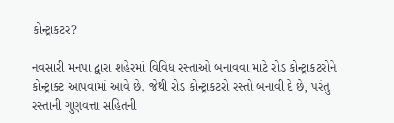કોન્ટ્રાકટર?

નવસારી મનપા દ્વારા શહેરમાં વિવિધ રસ્તાઓ બનાવવા માટે રોડ કોન્ટ્રાકટરોને કોન્ટ્રાક્ટ આપવામાં આવે છે. જેથી રોડ કોન્ટ્રાકટરો રસ્તો બનાવી દે છે, પરંતુ રસ્તાની ગુણવત્તા સહિતની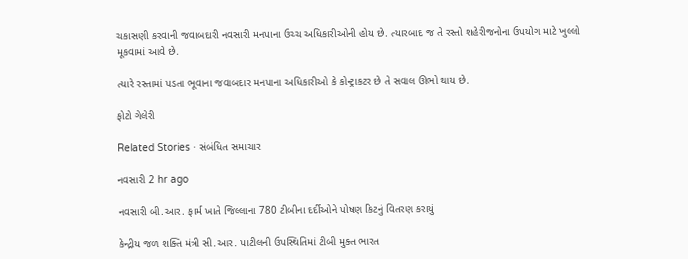ચકાસણી કરવાની જવાબદારી નવસારી મનપાના ઉચ્ચ અધિકારીઓની હોય છે. ત્યારબાદ જ તે રસ્તો શહેરીજનોના ઉપયોગ માટે ખુલ્લો મૂકવામાં આવે છે.

ત્યારે રસ્તામાં પડતા ભૂવાના જવાબદાર મનપાના અધિકારીઓ કે કોન્ટ્રાકટર છે તે સવાલ ઊભો થાય છે.

ફોટો ગેલેરી

Related Stories · સંબંધિત સમાચાર

નવસારી 2 hr ago

નવસારી બી.આર. ફાર્મ ખાતે જિલ્લાના 780 ટીબીના દર્દીઓને પોષણ કિટનું વિતરણ કરાયું

કેન્દ્રીય જળ શક્તિ મંત્રી સી.આર. પાટીલની ઉપસ્થિતિમાં ટીબી મુક્ત ભારત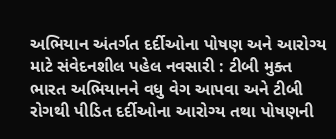અભિયાન અંતર્ગત દર્દીઓના પોષણ અને આરોગ્ય માટે સંવેદનશીલ પહેલ નવસારી : ટીબી મુક્ત ભારત અભિયાનને વધુ વેગ આપવા અને ટીબી રોગથી પીડિત દર્દીઓના આરોગ્ય તથા પોષણની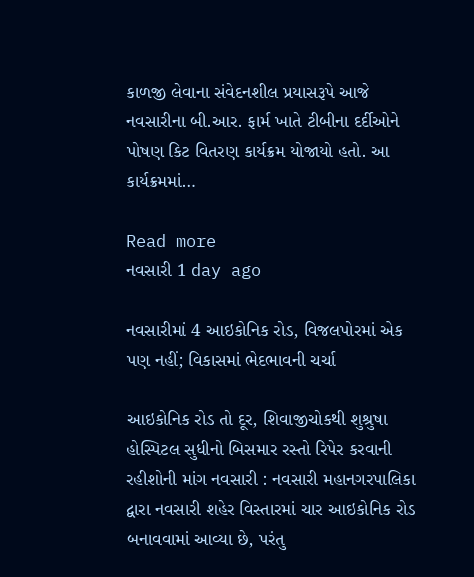કાળજી લેવાના સંવેદનશીલ પ્રયાસરૂપે આજે નવસારીના બી.આર. ફાર્મ ખાતે ટીબીના દર્દીઓને પોષણ કિટ વિતરણ કાર્યક્રમ યોજાયો હતો. આ કાર્યક્રમમાં…

Read more
નવસારી 1 day ago

નવસારીમાં 4 આઇકોનિક રોડ, વિજલપોરમાં એક પણ નહીં; વિકાસમાં ભેદભાવની ચર્ચા

આઇકોનિક રોડ તો દૂર, શિવાજીચોકથી શુશ્રુષા હોસ્પિટલ સુધીનો બિસમાર રસ્તો રિપેર કરવાની રહીશોની માંગ નવસારી : નવસારી મહાનગરપાલિકા દ્વારા નવસારી શહેર વિસ્તારમાં ચાર આઇકોનિક રોડ બનાવવામાં આવ્યા છે, પરંતુ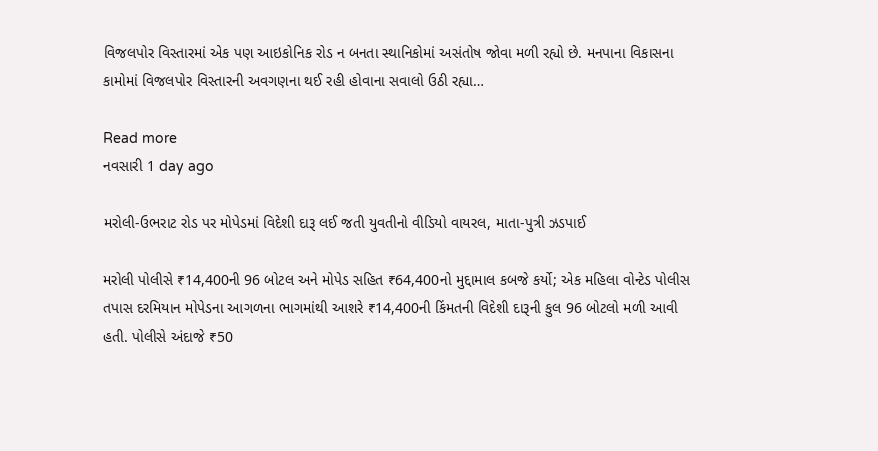વિજલપોર વિસ્તારમાં એક પણ આઇકોનિક રોડ ન બનતા સ્થાનિકોમાં અસંતોષ જોવા મળી રહ્યો છે. મનપાના વિકાસના કામોમાં વિજલપોર વિસ્તારની અવગણના થઈ રહી હોવાના સવાલો ઉઠી રહ્યા…

Read more
નવસારી 1 day ago

મરોલી-ઉભરાટ રોડ પર મોપેડમાં વિદેશી દારૂ લઈ જતી યુવતીનો વીડિયો વાયરલ, માતા-પુત્રી ઝડપાઈ

મરોલી પોલીસે ₹14,400ની 96 બોટલ અને મોપેડ સહિત ₹64,400નો મુદ્દામાલ કબજે કર્યો; એક મહિલા વોન્ટેડ પોલીસ તપાસ દરમિયાન મોપેડના આગળના ભાગમાંથી આશરે ₹14,400ની કિંમતની વિદેશી દારૂની કુલ 96 બોટલો મળી આવી હતી. પોલીસે અંદાજે ₹50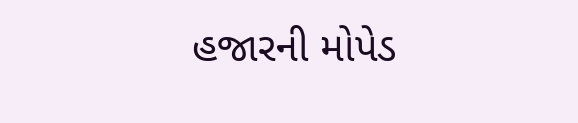હજારની મોપેડ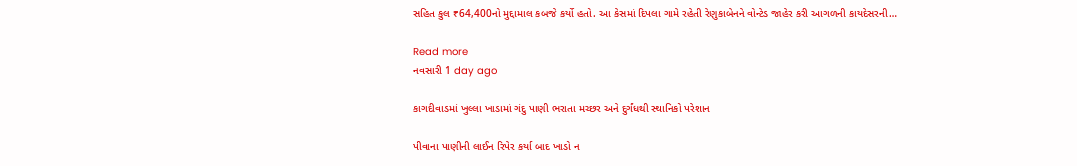સહિત કુલ ₹64,400નો મુદ્દામાલ કબજે કર્યો હતો. આ કેસમાં દિપલા ગામે રહેતી રેણુકાબેનને વોન્ટેડ જાહેર કરી આગળની કાયદેસરની…

Read more
નવસારી 1 day ago

કાગદીવાડમાં ખુલ્લા ખાડામાં ગંદુ પાણી ભરાતા મચ્છર અને દુર્ગંધથી સ્થાનિકો પરેશાન

પીવાના પાણીની લાઈન રિપેર કર્યા બાદ ખાડો ન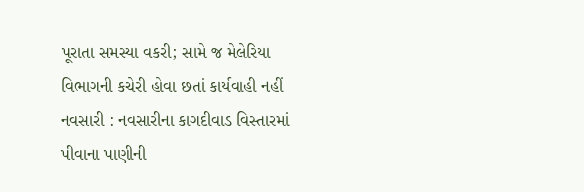પૂરાતા સમસ્યા વકરી; સામે જ મેલેરિયા વિભાગની કચેરી હોવા છતાં કાર્યવાહી નહીં નવસારી : નવસારીના કાગદીવાડ વિસ્તારમાં પીવાના પાણીની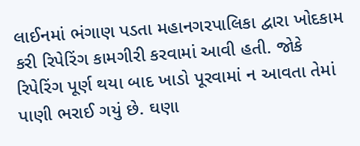લાઈનમાં ભંગાણ પડતા મહાનગરપાલિકા દ્વારા ખોદકામ કરી રિપેરિંગ કામગીરી કરવામાં આવી હતી. જોકે રિપેરિંગ પૂર્ણ થયા બાદ ખાડો પૂરવામાં ન આવતા તેમાં પાણી ભરાઈ ગયું છે. ઘણા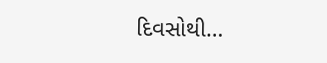દિવસોથી…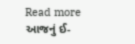Read more
આજનું ઈ-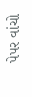પેપર વાંચો